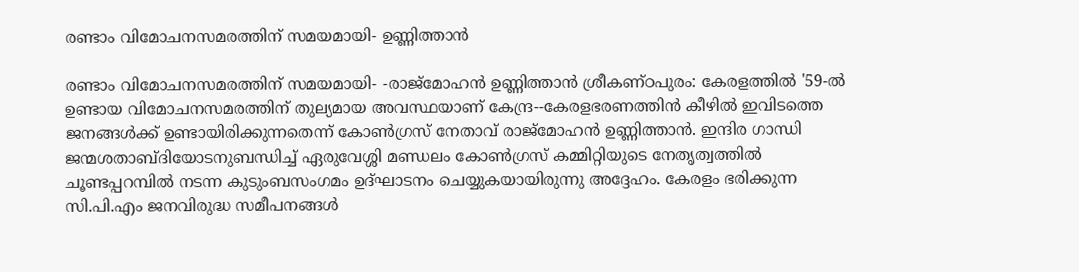രണ്ടാം വിമോചനസമരത്തിന് സമയമായി- ഉണ്ണിത്താൻ

രണ്ടാം വിമോചനസമരത്തിന് സമയമായി- -രാജ്മോഹൻ ഉണ്ണിത്താൻ ശ്രീകണ്ഠപുരം: കേരളത്തിൽ '59-ൽ ഉണ്ടായ വിമോചനസമരത്തിന് തുല്യമായ അവസ്ഥയാണ് കേന്ദ്ര--കേരളഭരണത്തിൻ കീഴിൽ ഇവിടത്തെ ജനങ്ങൾക്ക് ഉണ്ടായിരിക്കുന്നതെന്ന് കോൺഗ്രസ് നേതാവ് രാജ്മോഹൻ ഉണ്ണിത്താൻ. ഇന്ദിര ഗാന്ധി ജന്മശതാബ്ദിയോടനുബന്ധിച്ച് ഏരുവേശ്ശി മണ്ഡലം കോൺഗ്രസ് കമ്മിറ്റിയുടെ നേതൃത്വത്തിൽ ചൂണ്ടപ്പറമ്പിൽ നടന്ന കുടുംബസംഗമം ഉദ്ഘാടനം ചെയ്യുകയായിരുന്നു അദ്ദേഹം. കേരളം ഭരിക്കുന്ന സി.പി.എം ജനവിരുദ്ധ സമീപനങ്ങൾ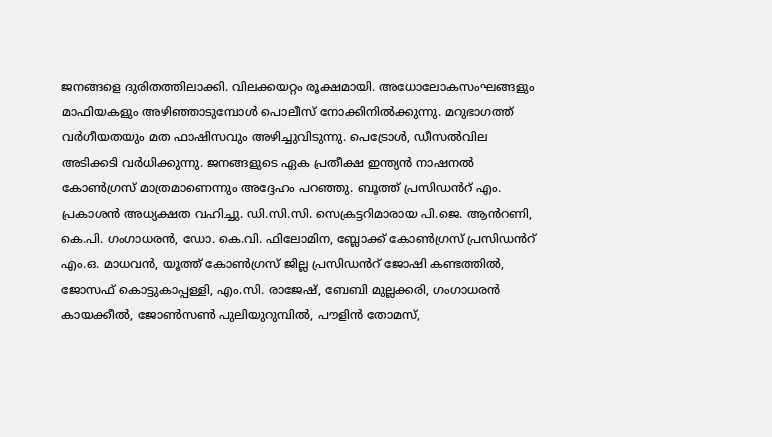ജനങ്ങളെ ദുരിതത്തിലാക്കി. വിലക്കയറ്റം രൂക്ഷമായി. അധോലോകസംഘങ്ങളും മാഫിയകളും അഴിഞ്ഞാടുമ്പോൾ പൊലീസ് നോക്കിനിൽക്കുന്നു. മറുഭാഗത്ത് വർഗീയതയും മത ഫാഷിസവും അഴിച്ചുവിടുന്നു. പെട്രോൾ, ഡീസൽവില അടിക്കടി വർധിക്കുന്നു. ജനങ്ങളുടെ ഏക പ്രതീക്ഷ ഇന്ത്യൻ നാഷനൽ കോൺഗ്രസ് മാത്രമാണെന്നും അദ്ദേഹം പറഞ്ഞു. ബൂത്ത് പ്രസിഡൻറ് എം. പ്രകാശൻ അധ്യക്ഷത വഹിച്ചു. ഡി.സി.സി. സെക്രട്ടറിമാരായ പി.ജെ. ആൻറണി, കെ.പി. ഗംഗാധരൻ, ഡോ. കെ.വി. ഫിലോമിന, ബ്ലോക്ക് കോൺഗ്രസ് പ്രസിഡൻറ് എം.ഒ. മാധവൻ, യൂത്ത് കോൺഗ്രസ് ജില്ല പ്രസിഡൻറ് ജോഷി കണ്ടത്തിൽ, ജോസഫ് കൊട്ടുകാപ്പള്ളി, എം.സി. രാജേഷ്, ബേബി മുല്ലക്കരി, ഗംഗാധരൻ കായക്കീൽ, ജോൺസൺ പുലിയുറുമ്പിൽ, പൗളിൻ തോമസ്,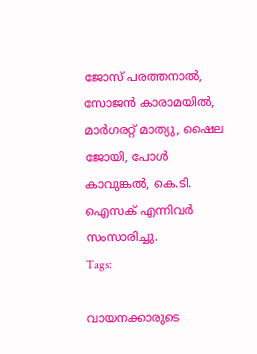ജോസ് പരത്തനാൽ, സോജൻ കാരാമയിൽ, മാർഗരറ്റ് മാത്യു, ഷൈല ജോയി, പോൾ കാവുങ്കൽ, കെ.ടി. ഐസക് എന്നിവർ സംസാരിച്ചു.
Tags:

വായനക്കാരുടെ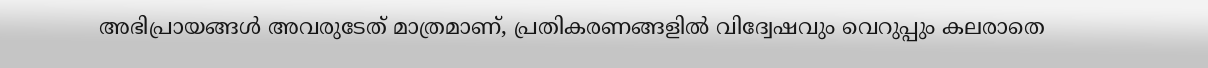അഭിപ്രായങ്ങള്‍ അവരുടേത് മാത്രമാണ്, പ്രതികരണങ്ങളിൽ വിദ്വേഷവും വെറുപ്പും കലരാതെ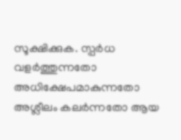സൂക്ഷിക്കുക. സ്പർധ വളർത്തുന്നതോ അധിക്ഷേപമാകുന്നതോ അശ്ലീലം കലർന്നതോ ആയ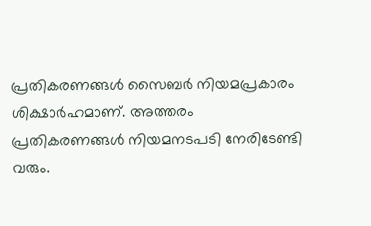പ്രതികരണങ്ങൾ സൈബർ നിയമപ്രകാരം ശിക്ഷാർഹമാണ്. അത്തരം പ്രതികരണങ്ങൾ നിയമനടപടി നേരിടേണ്ടി വരും.